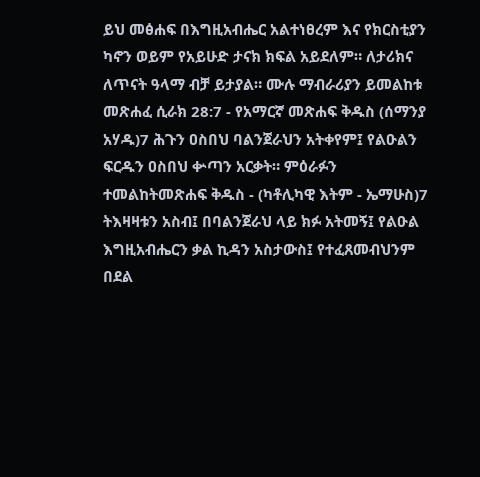ይህ መፅሐፍ በእግዚአብሔር አልተነፀረም እና የክርስቲያን ካኖን ወይም የአይሁድ ታናክ ክፍል አይደለም። ለታሪክና ለጥናት ዓላማ ብቻ ይታያል። ሙሉ ማብራሪያን ይመልከቱ መጽሐፈ ሲራክ 28:7 - የአማርኛ መጽሐፍ ቅዱስ (ሰማንያ አሃዱ)7 ሕጉን ዐስበህ ባልንጀራህን አትቀየም፤ የልዑልን ፍርዱን ዐስበህ ቍጣን አርቃት። ምዕራፉን ተመልከትመጽሐፍ ቅዱስ - (ካቶሊካዊ እትም - ኤማሁስ)7 ትእዛዛቱን አስብ፤ በባልንጀራህ ላይ ክፉ አትመኝ፤ የልዑል እግዚአብሔርን ቃል ኪዳን አስታውስ፤ የተፈጸመብህንም በደል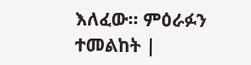እለፈው። ምዕራፉን ተመልከት |